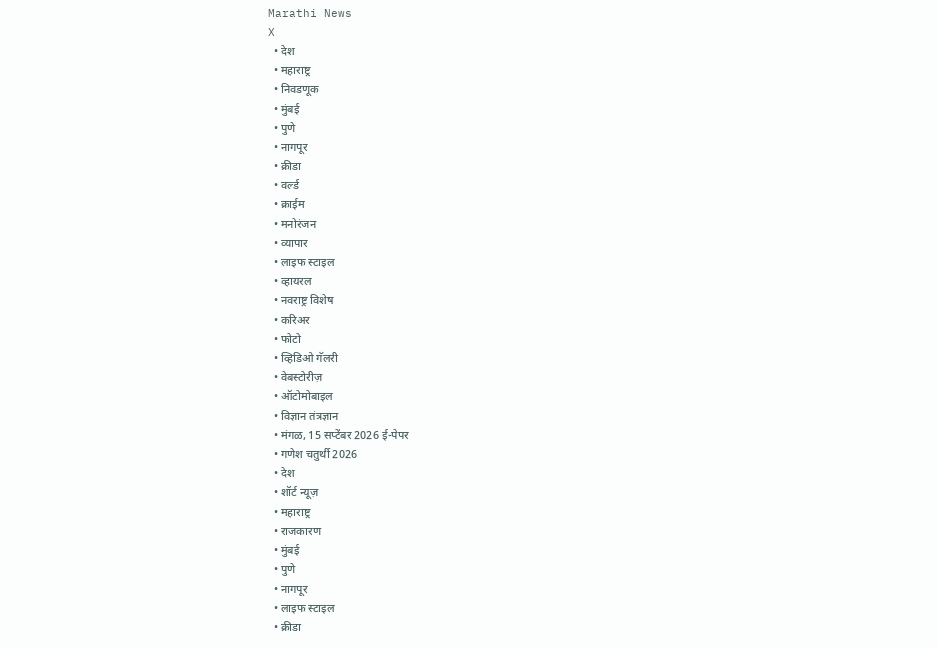Marathi News
X
  • देश
  • महाराष्ट्र
  • निवडणूक
  • मुंबई
  • पुणे
  • नागपूर
  • क्रीडा
  • वर्ल्ड
  • क्राईम
  • मनोरंजन
  • व्यापार
  • लाइफ स्टाइल
  • व्हायरल
  • नवराष्ट्र विशेष
  • करिअर
  • फोटो
  • व्हिडिओ गॅलरी
  • वेबस्टोरीज़
  • ऑटोमोबाइल
  • विज्ञान तंत्रज्ञान
  • मंगळ, 15 सप्टेंबर 2026 ई-पेपर
  • गणेश चतुर्थी 2026
  • देश
  • शॉर्ट न्यूज़
  • महाराष्ट्र
  • राजकारण
  • मुंबई
  • पुणे
  • नागपूर
  • लाइफ स्टाइल
  • क्रीडा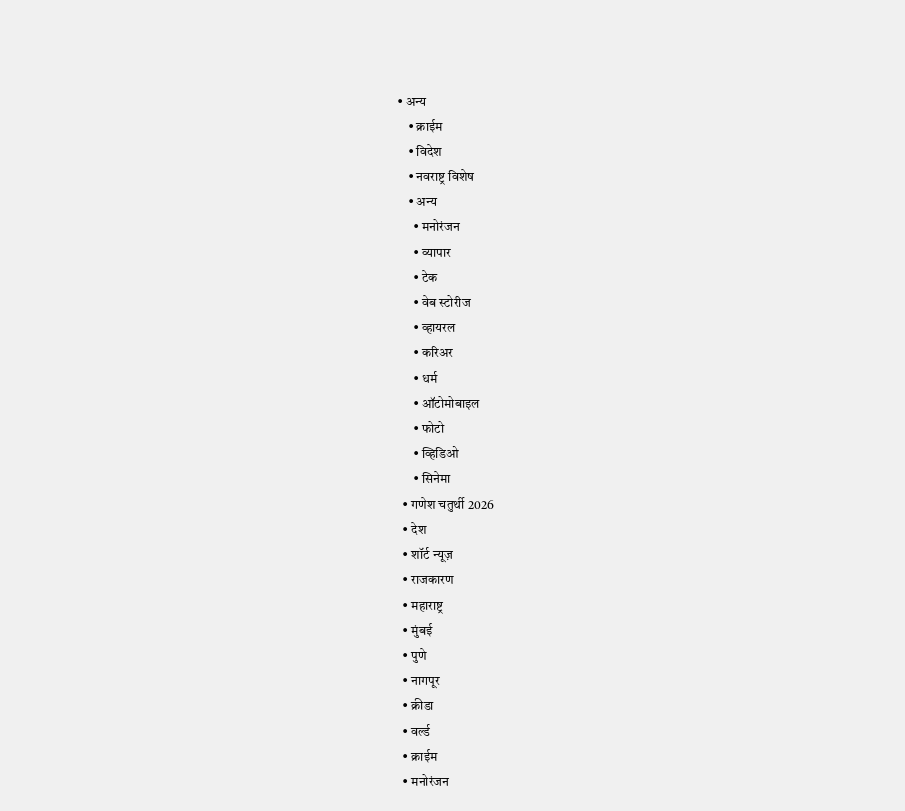• अन्य
    • क्राईम
    • विदेश
    • नवराष्ट्र विशेष
    • अन्य
      • मनोरंजन
      • व्यापार
      • टेक
      • वेब स्टोरीज
      • व्हायरल
      • करिअर
      • धर्म
      • ऑटोमोबाइल
      • फोटो
      • व्हिडिओ
      • सिनेमा
  • गणेश चतुर्थी 2026
  • देश
  • शॉर्ट न्यूज़
  • राजकारण
  • महाराष्ट्र
  • मुंबई
  • पुणे
  • नागपूर
  • क्रीडा
  • वर्ल्ड
  • क्राईम
  • मनोरंजन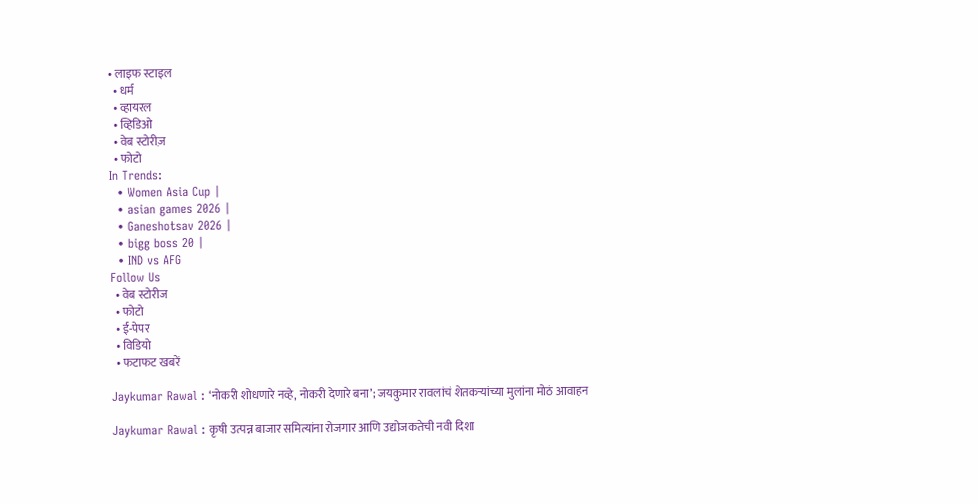• लाइफ स्टाइल
  • धर्म
  • व्हायरल
  • व्हिडिओ
  • वेब स्टोरीज़
  • फोटो
In Trends:
  • Women Asia Cup |
  • asian games 2026 |
  • Ganeshotsav 2026 |
  • bigg boss 20 |
  • IND vs AFG
Follow Us
  • वेब स्टोरीज
  • फोटो
  • ई-पेपर
  • विडियो
  • फटाफट खबरें

Jaykumar Rawal : ‘नोकरी शोधणारे नव्हे, नोकरी देणारे बना’; जयकुमार रावलांचं शेतकऱ्यांच्या मुलांना मोठं आवाहन

Jaykumar Rawal : कृषी उत्पन्न बाजार समित्यांना रोजगार आणि उद्योजकतेची नवी दिशा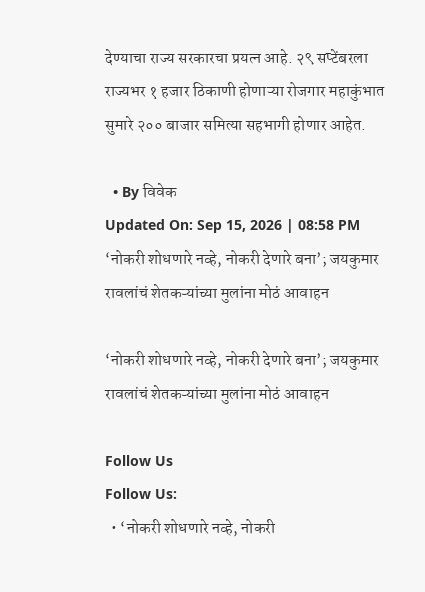देण्याचा राज्य सरकारचा प्रयत्न आहे. २९ सप्टेंबरला राज्यभर १ हजार ठिकाणी होणाऱ्या रोजगार महाकुंभात सुमारे २०० बाजार समित्या सहभागी होणार आहेत.

  • By विवेक
Updated On: Sep 15, 2026 | 08:58 PM
‘नोकरी शोधणारे नव्हे, नोकरी देणारे बना’; जयकुमार रावलांचं शेतकऱ्यांच्या मुलांना मोठं आवाहन

‘नोकरी शोधणारे नव्हे, नोकरी देणारे बना’; जयकुमार रावलांचं शेतकऱ्यांच्या मुलांना मोठं आवाहन

Follow Us
Follow Us:
  • ‘नोकरी शोधणारे नव्हे, नोकरी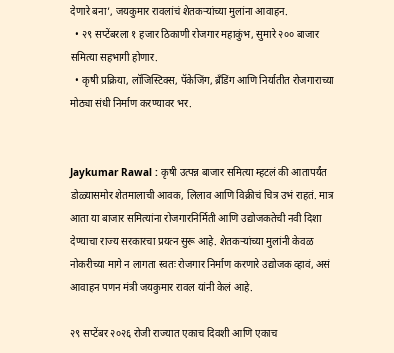देणारे बना’, जयकुमार रावलांचं शेतकऱ्यांच्या मुलांना आवाहन.
  • २९ सप्टेंबरला १ हजार ठिकाणी रोजगार महाकुंभ, सुमारे २०० बाजार समित्या सहभागी होणार.
  • कृषी प्रक्रिया, लॉजिस्टिक्स, पॅकेजिंग, ब्रँडिंग आणि निर्यातीत रोजगाराच्या मोठ्या संधी निर्माण करण्यावर भर.


Jaykumar Rawal : कृषी उत्पन्न बाजार समित्या म्हटलं की आतापर्यंत डोळ्यासमोर शेतमालाची आवक, लिलाव आणि विक्रीचं चित्र उभं राहतं. मात्र आता या बाजार समित्यांना रोजगारनिर्मिती आणि उद्योजकतेची नवी दिशा देण्याचा राज्य सरकारचा प्रयत्न सुरू आहे. शेतकऱ्यांच्या मुलांनी केवळ नोकरीच्या मागे न लागता स्वतः रोजगार निर्माण करणारे उद्योजक व्हावं, असं आवाहन पणन मंत्री जयकुमार रावल यांनी केलं आहे.

२९ सप्टेंबर २०२६ रोजी राज्यात एकाच दिवशी आणि एकाच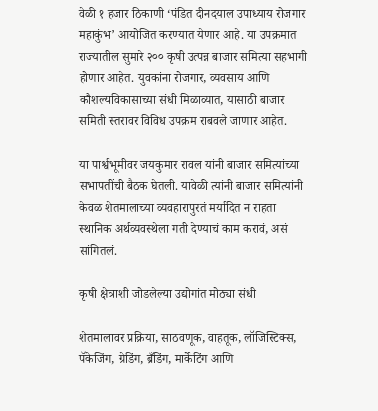वेळी १ हजार ठिकाणी ‘पंडित दीनदयाल उपाध्याय रोजगार महाकुंभ’ आयोजित करण्यात येणार आहे. या उपक्रमात राज्यातील सुमारे २०० कृषी उत्पन्न बाजार समित्या सहभागी होणार आहेत. युवकांना रोजगार, व्यवसाय आणि कौशल्यविकासाच्या संधी मिळाव्यात, यासाठी बाजार समिती स्तरावर विविध उपक्रम राबवले जाणार आहेत.

या पार्श्वभूमीवर जयकुमार रावल यांनी बाजार समित्यांच्या सभापतींची बैठक घेतली. यावेळी त्यांनी बाजार समित्यांनी केवळ शेतमालाच्या व्यवहारापुरतं मर्यादित न राहता स्थानिक अर्थव्यवस्थेला गती देण्याचं काम करावं, असं सांगितलं.

कृषी क्षेत्राशी जोडलेल्या उद्योगांत मोठ्या संधी

शेतमालावर प्रक्रिया, साठवणूक, वाहतूक, लॉजिस्टिक्स, पॅकेजिंग, ग्रेडिंग, ब्रँडिंग, मार्केटिंग आणि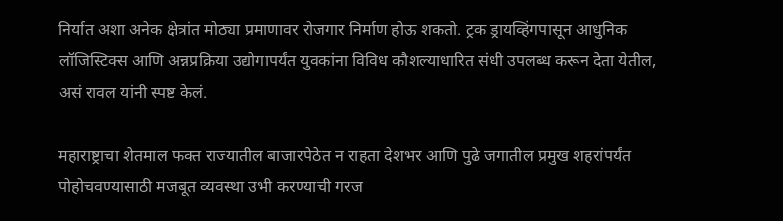निर्यात अशा अनेक क्षेत्रांत मोठ्या प्रमाणावर रोजगार निर्माण होऊ शकतो. ट्रक ड्रायव्हिंगपासून आधुनिक लॉजिस्टिक्स आणि अन्नप्रक्रिया उद्योगापर्यंत युवकांना विविध कौशल्याधारित संधी उपलब्ध करून देता येतील, असं रावल यांनी स्पष्ट केलं.

महाराष्ट्राचा शेतमाल फक्त राज्यातील बाजारपेठेत न राहता देशभर आणि पुढे जगातील प्रमुख शहरांपर्यंत पोहोचवण्यासाठी मजबूत व्यवस्था उभी करण्याची गरज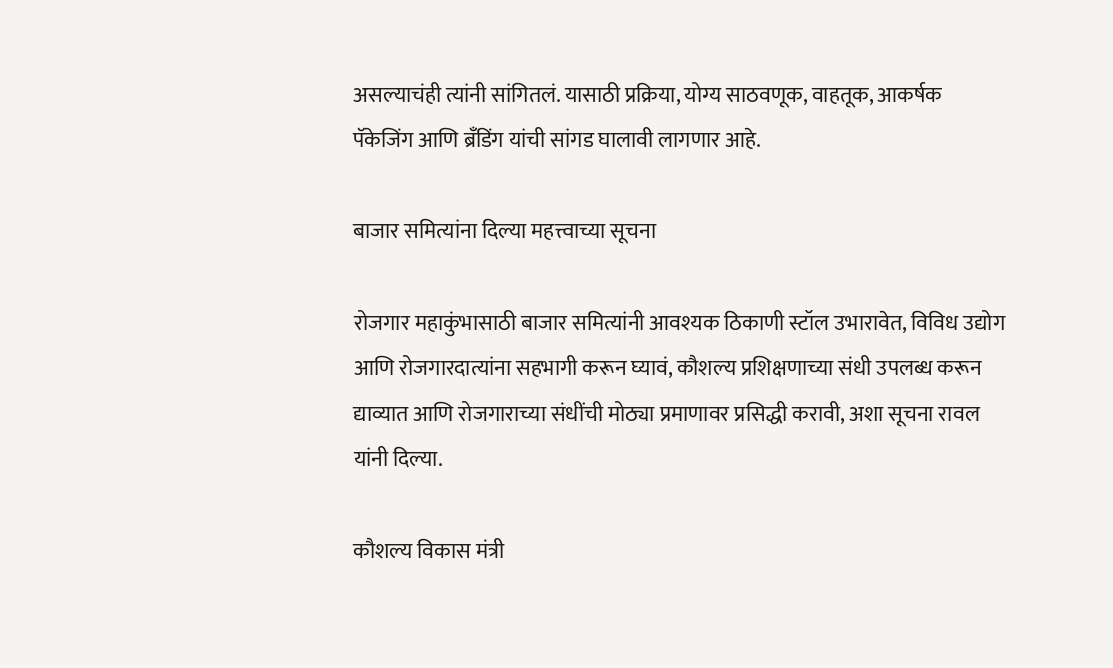असल्याचंही त्यांनी सांगितलं. यासाठी प्रक्रिया, योग्य साठवणूक, वाहतूक, आकर्षक पॅकेजिंग आणि ब्रँडिंग यांची सांगड घालावी लागणार आहे.

बाजार समित्यांना दिल्या महत्त्वाच्या सूचना

रोजगार महाकुंभासाठी बाजार समित्यांनी आवश्यक ठिकाणी स्टॉल उभारावेत, विविध उद्योग आणि रोजगारदात्यांना सहभागी करून घ्यावं, कौशल्य प्रशिक्षणाच्या संधी उपलब्ध करून द्याव्यात आणि रोजगाराच्या संधींची मोठ्या प्रमाणावर प्रसिद्धी करावी, अशा सूचना रावल यांनी दिल्या.

कौशल्य विकास मंत्री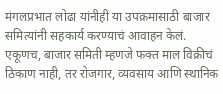मंगलप्रभात लोढा यांनीही या उपक्रमासाठी बाजार समित्यांनी सहकार्य करण्याचं आवाहन केलं. एकूणच, बाजार समिती म्हणजे फक्त माल विक्रीचं ठिकाण नाही, तर रोजगार, व्यवसाय आणि स्थानिक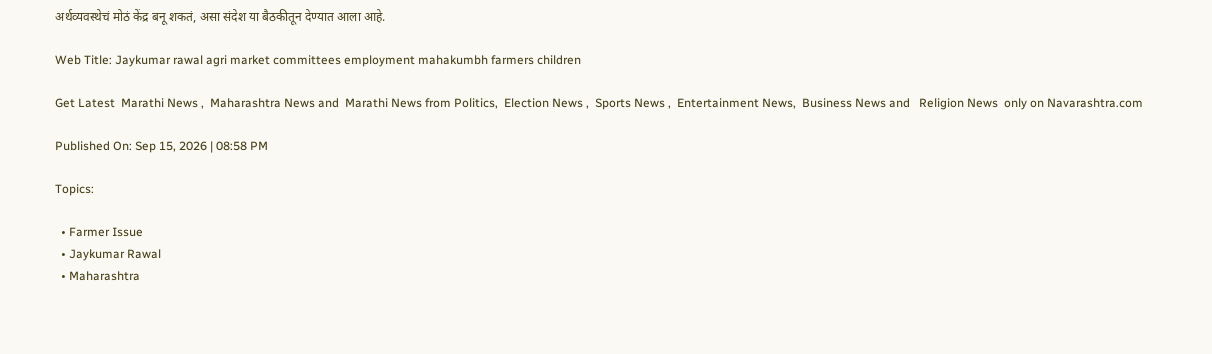अर्थव्यवस्थेचं मोठं केंद्र बनू शकतं, असा संदेश या बैठकीतून देण्यात आला आहे.

Web Title: Jaykumar rawal agri market committees employment mahakumbh farmers children

Get Latest  Marathi News ,  Maharashtra News and  Marathi News from Politics,  Election News ,  Sports News ,  Entertainment News,  Business News and   Religion News  only on Navarashtra.com

Published On: Sep 15, 2026 | 08:58 PM

Topics:

  • Farmer Issue
  • Jaykumar Rawal
  • Maharashtra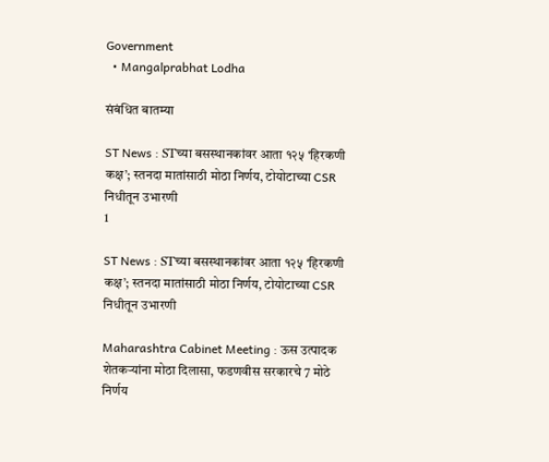Government
  • Mangalprabhat Lodha

संबंधित बातम्या

ST News : STच्या बसस्थानकांवर आता १२५ ‘हिरकणी कक्ष’; स्तनदा मातांसाठी मोठा निर्णय, टोयोटाच्या CSR निधीतून उभारणी
1

ST News : STच्या बसस्थानकांवर आता १२५ ‘हिरकणी कक्ष’; स्तनदा मातांसाठी मोठा निर्णय, टोयोटाच्या CSR निधीतून उभारणी

Maharashtra Cabinet Meeting : ऊस उत्पादक शेतकऱ्यांना मोठा दिलासा, फडणवीस सरकारचे 7 मोठे निर्णय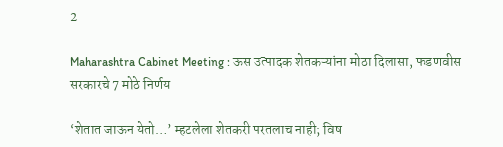2

Maharashtra Cabinet Meeting : ऊस उत्पादक शेतकऱ्यांना मोठा दिलासा, फडणवीस सरकारचे 7 मोठे निर्णय

‘शेतात जाऊन येतो…’ म्हटलेला शेतकरी परतलाच नाही; विष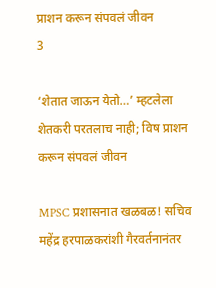प्राशन करून संपवलं जीवन
3

‘शेतात जाऊन येतो…’ म्हटलेला शेतकरी परतलाच नाही; विष प्राशन करून संपवलं जीवन

MPSC प्रशासनात खळबळ! सचिव महेंद्र हरपाळकरांशी गैरवर्तनानंतर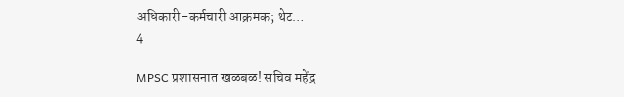अधिकारी-कर्मचारी आक्रमक; थेट…
4

MPSC प्रशासनात खळबळ! सचिव महेंद्र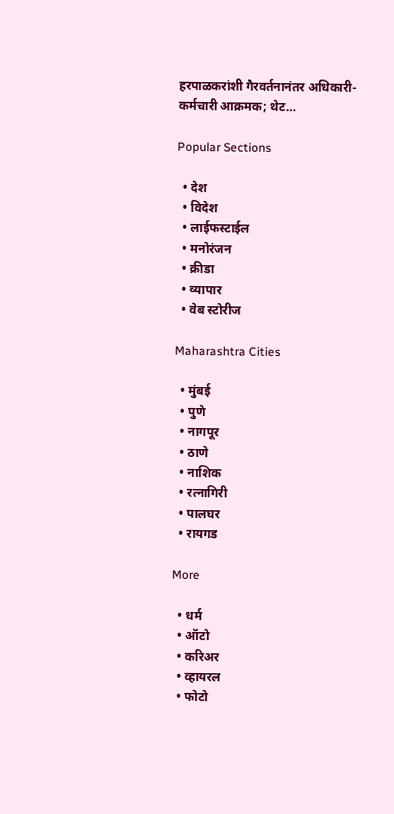हरपाळकरांशी गैरवर्तनानंतर अधिकारी-कर्मचारी आक्रमक; थेट…

Popular Sections

  • देश
  • विदेश
  • लाईफस्टाईल
  • मनोरंजन
  • क्रीडा
  • व्यापार
  • वेब स्टोरीज

Maharashtra Cities

  • मुंबई
  • पुणे
  • नागपूर
  • ठाणे
  • नाशिक
  • रत्नागिरी
  • पालघर
  • रायगड

More

  • धर्म
  • ऑटो
  • करिअर
  • व्हायरल
  • फोटो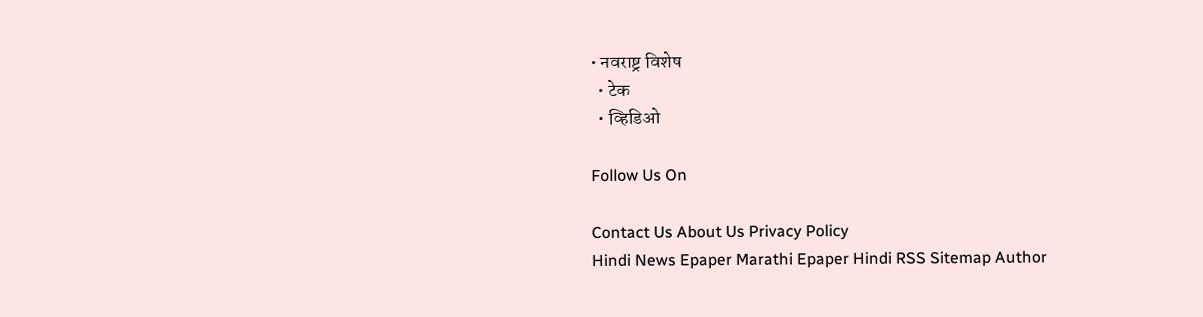• नवराष्ट्र विशेष
  • टेक
  • व्हिडिओ

Follow Us On

Contact Us About Us Privacy Policy
Hindi News Epaper Marathi Epaper Hindi RSS Sitemap Author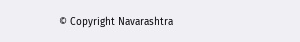© Copyright Navarashtra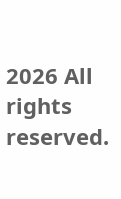2026 All rights reserved.